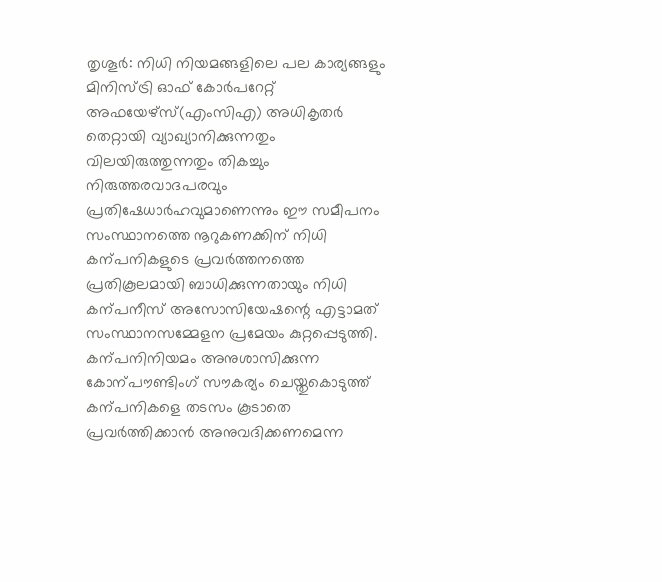തൃശൂർ: നിധി നിയമങ്ങളിലെ പല കാര്യങ്ങളും മിനിസ്ട്രി ഓഫ് കോർപറേറ്റ് അഫയേഴ്സ്(എംസിഎ) അധികൃതർ തെറ്റായി വ്യാഖ്യാനിക്കുന്നതും വിലയിരുത്തുന്നതും തികച്ചും നിരുത്തരവാദപരവും പ്രതിഷേധാർഹവുമാണെന്നും ഈ സമീപനം സംസ്ഥാനത്തെ നൂറുകണക്കിന് നിധി കന്പനികളുടെ പ്രവർത്തനത്തെ പ്രതികൂലമായി ബാധിക്കുന്നതായും നിധി കന്പനീസ് അസോസിയേഷന്റെ എട്ടാമത് സംസ്ഥാനസമ്മേളന പ്രമേയം കുറ്റപ്പെടുത്തി.
കന്പനിനിയമം അനുശാസിക്കുന്ന കോന്പൗണ്ടിംഗ് സൗകര്യം ചെയ്തുകൊടുത്ത് കന്പനികളെ തടസം കൂടാതെ പ്രവർത്തിക്കാൻ അനുവദിക്കണമെന്ന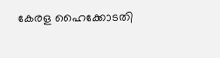കേരള ഹൈക്കോടതി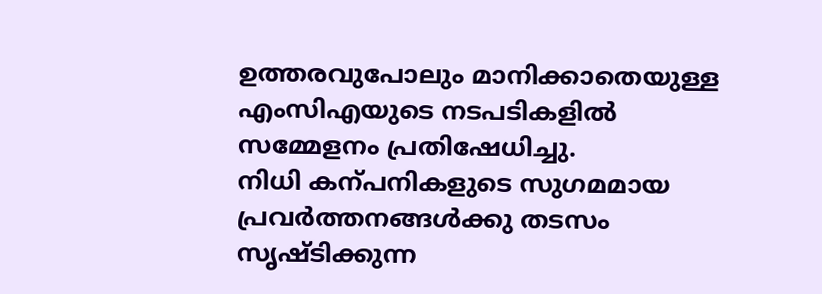ഉത്തരവുപോലും മാനിക്കാതെയുള്ള എംസിഎയുടെ നടപടികളിൽ സമ്മേളനം പ്രതിഷേധിച്ചു.
നിധി കന്പനികളുടെ സുഗമമായ പ്രവർത്തനങ്ങൾക്കു തടസം സൃഷ്ടിക്കുന്ന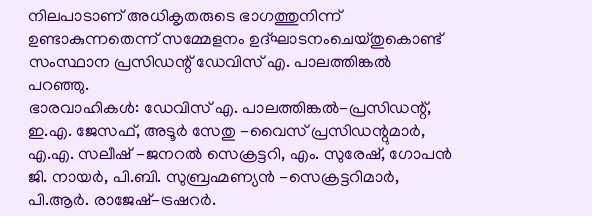നിലപാടാണ് അധികൃതരുടെ ഭാഗത്തുനിന്ന് ഉണ്ടാകുന്നതെന്ന് സമ്മേളനം ഉദ്ഘാടനംചെയ്തുകൊണ്ട് സംസ്ഥാന പ്രസിഡന്റ് ഡേവിസ് എ. പാലത്തിങ്കൽ പറഞ്ഞു.
ഭാരവാഹികൾ: ഡേവിസ് എ. പാലത്തിങ്കൽ-പ്രസിഡന്റ്, ഇ.എ. ജേസഫ്, അടൂർ സേതു -വൈസ് പ്രസിഡന്റുമാർ, എ.എ. സലീഷ് -ജനറൽ സെക്രട്ടറി, എം. സുരേഷ്, ഗോപൻ ജി. നായർ, പി.ബി. സുബ്രഹ്മണ്യൻ -സെക്രട്ടറിമാർ, പി.ആർ. രാജേഷ്-ട്രഷറർ.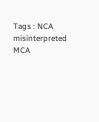Tags : NCA misinterpreted MCA